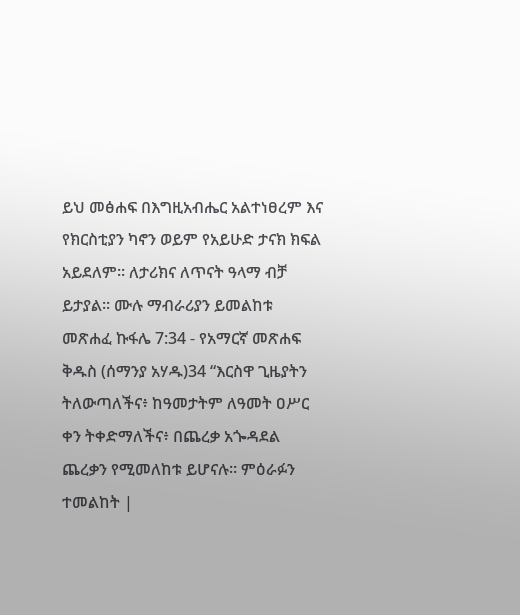ይህ መፅሐፍ በእግዚአብሔር አልተነፀረም እና የክርስቲያን ካኖን ወይም የአይሁድ ታናክ ክፍል አይደለም። ለታሪክና ለጥናት ዓላማ ብቻ ይታያል። ሙሉ ማብራሪያን ይመልከቱ መጽሐፈ ኩፋሌ 7:34 - የአማርኛ መጽሐፍ ቅዱስ (ሰማንያ አሃዱ)34 “እርስዋ ጊዜያትን ትለውጣለችና፥ ከዓመታትም ለዓመት ዐሥር ቀን ትቀድማለችና፥ በጨረቃ አጐዳደል ጨረቃን የሚመለከቱ ይሆናሉ። ምዕራፉን ተመልከት |